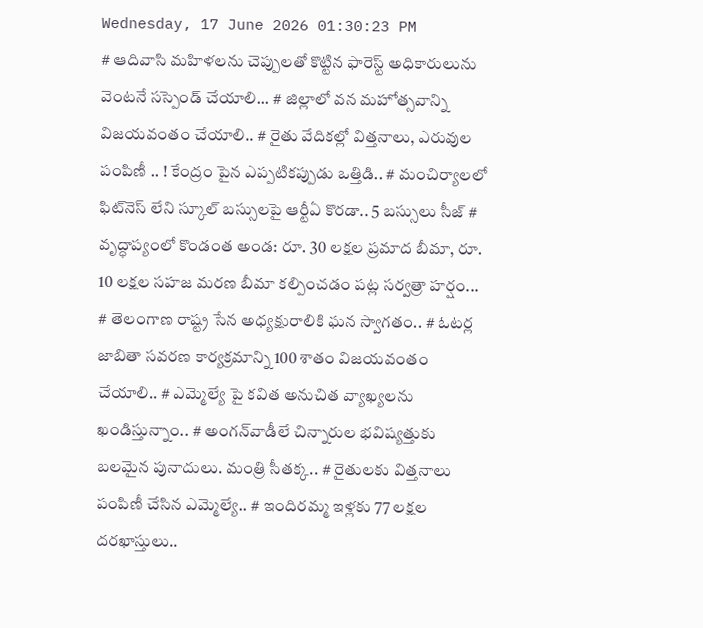Wednesday, 17 June 2026 01:30:23 PM
# ఆదివాసి మహిళలను చెప్పులతో కొట్టిన ఫారెస్ట్ అధికారులును వెంటనే సస్పెండ్ చేయాలి... # జిల్లాలో వన మహోత్సవాన్ని విజయవంతం చేయాలి.. # రైతు వేదికల్లో విత్తనాలు, ఎరువుల పంపిణీ .. ! కేంద్రం పైన ఎప్పటికప్పుడు ఒత్తిడి.. # మంచిర్యాలలో ఫిట్‌నెస్ లేని స్కూల్ బస్సులపై ఆర్టీఏ కొరడా.. 5 బస్సులు సీజ్ # వృద్ధాప్యంలో కొండంత అండ: రూ. 30 లక్షల ప్రమాద బీమా, రూ. 10 లక్షల సహజ మరణ బీమా కల్పించడం పట్ల సర్వత్రా హర్షం... # తెలంగాణ రాష్ట్ర సేన అధ్యక్షురాలికి ఘన స్వాగతం.. # ఓటర్ల జాబితా సవరణ కార్యక్రమాన్ని 100 శాతం విజయవంతం చేయాలి.. # ఎమ్మెల్యే పై కవిత అనుచిత వ్యాఖ్యలను ఖండిస్తున్నాం.. # అంగన్‌వాడీలే చిన్నారుల భవిష్యత్తుకు బలమైన పునాదులు. మంత్రి సీతక్క.. # రైతులకు విత్తనాలు పంపిణీ చేసిన ఎమ్మెల్యే.. # ఇందిరమ్మ ఇళ్లకు 77 లక్షల దరఖాస్తులు..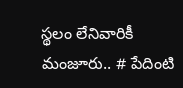స్థలం లేనివారికీ మంజూరు.. # పేదింటి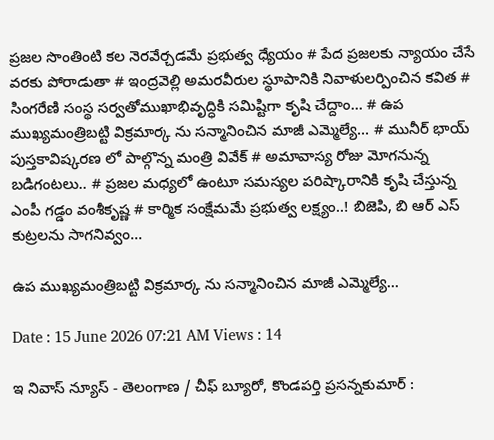ప్రజల సొంతింటి కల నెరవేర్చడమే ప్రభుత్వ ధ్యేయం # పేద ప్రజలకు న్యాయం చేసే వరకు పోరాడుతా # ఇంద్రవెల్లి అమరవీరుల స్థూపానికి నివాళులర్పించిన కవిత # సింగరేణి సంస్థ సర్వతోముఖాభివృద్ధికి సమిష్టిగా కృషి చేద్దాం… # ఉప ముఖ్యమంత్రిబట్టి విక్రమార్క ను సన్మానించిన మాజీ ఎమ్మెల్యే... # మునీర్ భాయ్ పుస్తకావిష్కరణ లో పాల్గొన్న మంత్రి వివేక్ # అమావాస్య రోజు మోగనున్న బడిగంటలు.. # ప్రజల మధ్యలో ఉంటూ సమస్యల పరిష్కారానికి కృషి చేస్తున్న ఎంపీ గడ్డం వంశీకృష్ణ # కార్మిక సంక్షేమమే ప్రభుత్వ లక్ష్యం..! బిజెపి, బి ఆర్ ఎస్ కుట్రలను సాగనివ్వం...

ఉప ముఖ్యమంత్రిబట్టి విక్రమార్క ను సన్మానించిన మాజీ ఎమ్మెల్యే...

Date : 15 June 2026 07:21 AM Views : 14

ఇ నివాస్ న్యూస్ - తెలంగాణ / చీఫ్ బ్యూరో, కొండపర్తి ప్రసన్నకుమార్ :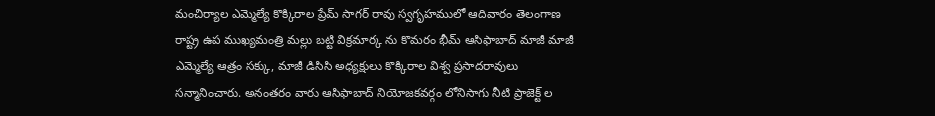మంచిర్యాల ఎమ్మెల్యే కొక్కిరాల ప్రేమ్ సాగర్ రావు స్వగృహములో ఆదివారం తెలంగాణ రాష్ట్ర ఉప ముఖ్యమంత్రి మల్లు బట్టి విక్రమార్క ను కొమరం భీమ్ ఆసిఫాబాద్ మాజీ మాజీ ఎమ్మెల్యే ఆత్రం సక్కు, మాజీ డిసిసి అధ్యక్షులు కొక్కిరాల విశ్వ ప్రసాదరావులు సన్మానించారు. అనంతరం వారు ఆసిఫాబాద్ నియోజకవర్గం లోనిసాగు నీటి ప్రాజెక్ట్ ల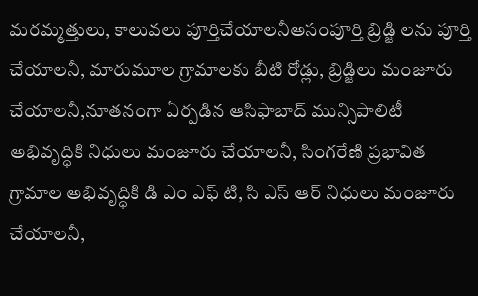మరమ్మత్తులు, కాలువలు పూర్తిచేయాలనీఅసంపూర్తి బ్రిడ్జి లను పూర్తి చేయాలనీ, మారుమూల గ్రామాలకు బీటి రోడ్లు, బ్రిడ్జిలు మంజూరు చేయాలనీ,నూతనంగా ఏర్పడిన ఆసిఫాబాద్ మున్సిపాలిటీ అభివృద్ధికి నిధులు మంజూరు చేయాలనీ, సింగరేణి ప్రభావిత గ్రామాల అభివృద్ధికి డి ఎం ఎఫ్ టి, సి ఎస్ ఆర్ నిధులు మంజూరు చేయాలనీ,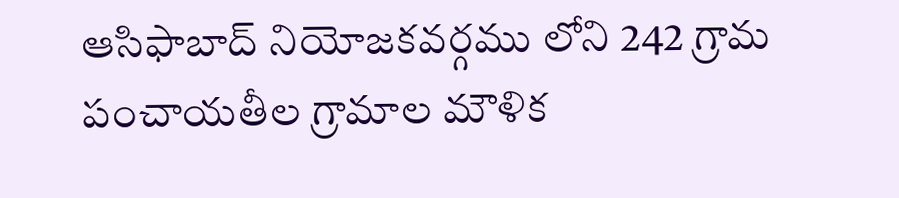ఆసిఫాబాద్ నియోజకవర్గము లోని 242 గ్రామ పంచాయతీల గ్రామాల మౌళిక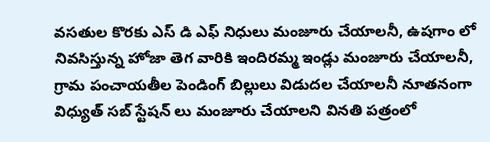వసతుల కొరకు ఎస్ డి ఎఫ్ నిధులు మంజూరు చేయాలనీ, ఉషగాం లో నివసిస్తున్న హోజా తెగ వారికి ఇందిరమ్మ ఇండ్లు మంజూరు చేయాలనీ, గ్రామ పంచాయతీల పెండింగ్ బిల్లులు విడుదల చేయాలనీ నూతనంగా విధ్యుత్ సబ్ స్టేషన్ లు మంజూరు చేయాలని వినతి పత్రంలో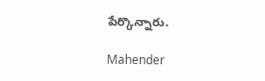పేర్కొన్నారు.

Mahender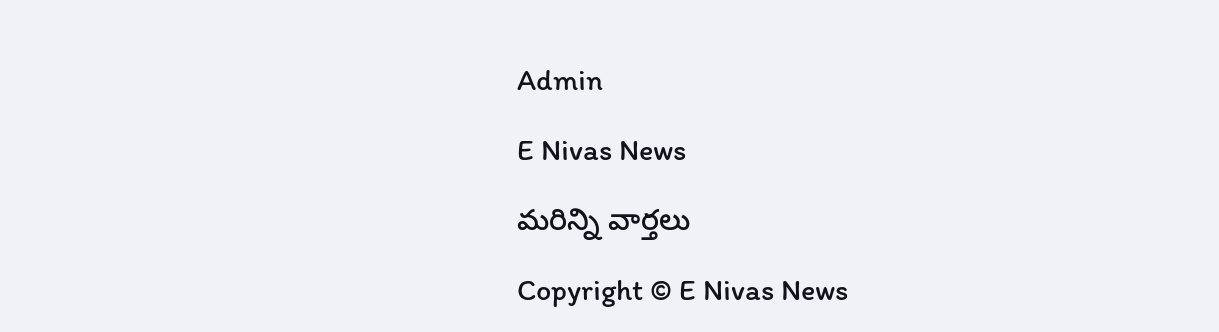Admin

E Nivas News

మరిన్ని వార్తలు

Copyright © E Nivas News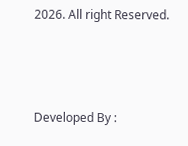2026. All right Reserved.



Developed By :